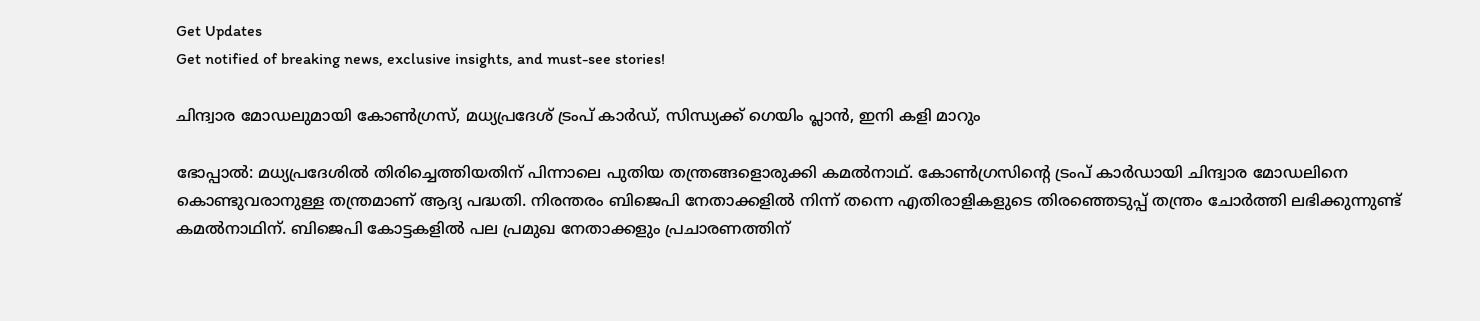Get Updates
Get notified of breaking news, exclusive insights, and must-see stories!

ചിന്ദ്വാര മോഡലുമായി കോണ്‍ഗ്രസ്, മധ്യപ്രദേശ് ട്രംപ് കാര്‍ഡ്, സിന്ധ്യക്ക് ഗെയിം പ്ലാന്‍, ഇനി കളി മാറും

ഭോപ്പാല്‍: മധ്യപ്രദേശില്‍ തിരിച്ചെത്തിയതിന് പിന്നാലെ പുതിയ തന്ത്രങ്ങളൊരുക്കി കമല്‍നാഥ്. കോണ്‍ഗ്രസിന്റെ ട്രംപ് കാര്‍ഡായി ചിന്ദ്വാര മോഡലിനെ കൊണ്ടുവരാനുള്ള തന്ത്രമാണ് ആദ്യ പദ്ധതി. നിരന്തരം ബിജെപി നേതാക്കളില്‍ നിന്ന് തന്നെ എതിരാളികളുടെ തിരഞ്ഞെടുപ്പ് തന്ത്രം ചോര്‍ത്തി ലഭിക്കുന്നുണ്ട് കമല്‍നാഥിന്. ബിജെപി കോട്ടകളില്‍ പല പ്രമുഖ നേതാക്കളും പ്രചാരണത്തിന്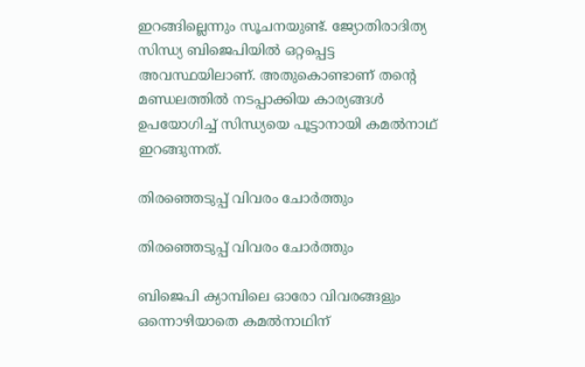ഇറങ്ങില്ലെന്നും സൂചനയുണ്ട്. ജ്യോതിരാദിത്യ സിന്ധ്യ ബിജെപിയില്‍ ഒറ്റപ്പെട്ട അവസ്ഥയിലാണ്. അതുകൊണ്ടാണ് തന്റെ മണ്ഡലത്തില്‍ നടപ്പാക്കിയ കാര്യങ്ങള്‍ ഉപയോഗിച്ച് സിന്ധ്യയെ പൂട്ടാനായി കമല്‍നാഥ് ഇറങ്ങുന്നത്.

തിരഞ്ഞെടുപ്പ് വിവരം ചോര്‍ത്തും

തിരഞ്ഞെടുപ്പ് വിവരം ചോര്‍ത്തും

ബിജെപി ക്യാമ്പിലെ ഓരോ വിവരങ്ങളും ഒന്നൊഴിയാതെ കമല്‍നാഥിന്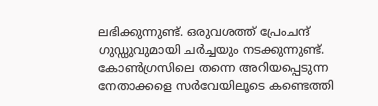ലഭിക്കുന്നുണ്ട്. ഒരുവശത്ത് പ്രേംചന്ദ് ഗുഡ്ഡുവുമായി ചര്‍ച്ചയും നടക്കുന്നുണ്ട്. കോണ്‍ഗ്രസിലെ തന്നെ അറിയപ്പെടുന്ന നേതാക്കളെ സര്‍വേയിലൂടെ കണ്ടെത്തി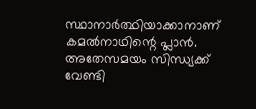സ്ഥാനാര്‍ത്ഥിയാക്കാനാണ് കമല്‍നാഥിന്റെ പ്ലാന്‍. അതേസമയം സിന്ധ്യക്ക് വേണ്ടി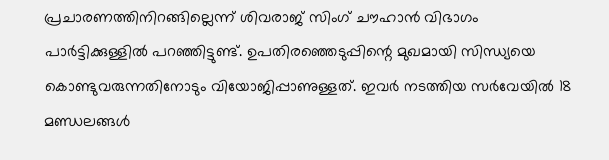പ്രചാരണത്തിനിറങ്ങില്ലെന്ന് ശിവരാജ് സിംഗ് ചൗഹാന്‍ വിഭാഗം പാര്‍ട്ടിക്കുള്ളില്‍ പറഞ്ഞിട്ടുണ്ട്. ഉപതിരഞ്ഞെടുപ്പിന്റെ മുഖമായി സിന്ധ്യയെ കൊണ്ടുവരുന്നതിനോടും വിയോജിപ്പാണുള്ളത്. ഇവര്‍ നടത്തിയ സര്‍വേയില്‍ 18 മണ്ഡലങ്ങള്‍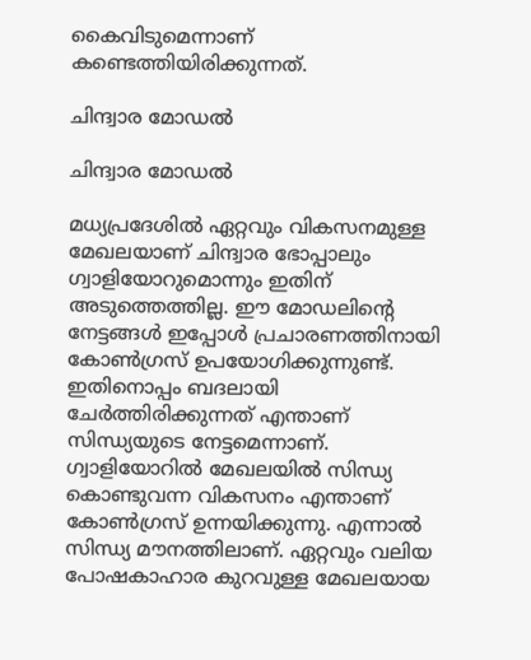കൈവിടുമെന്നാണ് കണ്ടെത്തിയിരിക്കുന്നത്.

ചിന്ദ്വാര മോഡല്‍

ചിന്ദ്വാര മോഡല്‍

മധ്യപ്രദേശില്‍ ഏറ്റവും വികസനമുള്ള മേഖലയാണ് ചിന്ദ്വാര ഭോപ്പാലും ഗ്വാളിയോറുമൊന്നും ഇതിന് അടുത്തെത്തില്ല. ഈ മോഡലിന്റെ നേട്ടങ്ങള്‍ ഇപ്പോള്‍ പ്രചാരണത്തിനായി കോണ്‍ഗ്രസ് ഉപയോഗിക്കുന്നുണ്ട്. ഇതിനൊപ്പം ബദലായി ചേര്‍ത്തിരിക്കുന്നത് എന്താണ് സിന്ധ്യയുടെ നേട്ടമെന്നാണ്. ഗ്വാളിയോറില്‍ മേഖലയില്‍ സിന്ധ്യ കൊണ്ടുവന്ന വികസനം എന്താണ് കോണ്‍ഗ്രസ് ഉന്നയിക്കുന്നു. എന്നാല്‍ സിന്ധ്യ മൗനത്തിലാണ്. ഏറ്റവും വലിയ പോഷകാഹാര കുറവുള്ള മേഖലയായ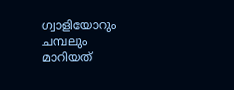ഗ്വാളിയോറും ചമ്പലും മാറിയത്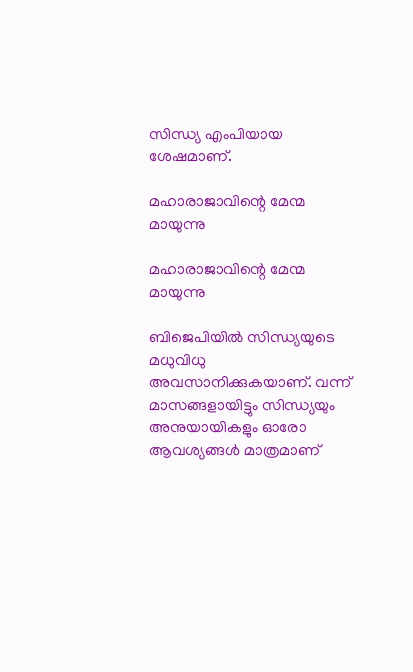സിന്ധ്യ എംപിയായ ശേഷമാണ്.

മഹാരാജാവിന്റെ മേന്മ മായുന്നു

മഹാരാജാവിന്റെ മേന്മ മായുന്നു

ബിജെപിയില്‍ സിന്ധ്യയുടെ മധുവിധു അവസാനിക്കുകയാണ്. വന്ന് മാസങ്ങളായിട്ടും സിന്ധ്യയും അനുയായികളും ഓരോ ആവശ്യങ്ങള്‍ മാത്രമാണ്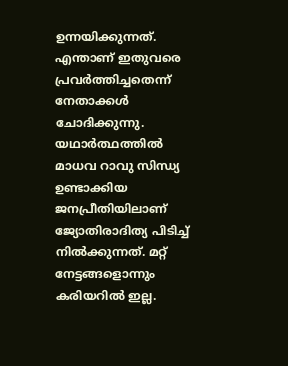ഉന്നയിക്കുന്നത്. എന്താണ് ഇതുവരെ പ്രവര്‍ത്തിച്ചതെന്ന് നേതാക്കള്‍ ചോദിക്കുന്നു. യഥാര്‍ത്ഥത്തില്‍ മാധവ റാവു സിന്ധ്യ ഉണ്ടാക്കിയ ജനപ്രീതിയിലാണ് ജ്യോതിരാദിത്യ പിടിച്ച് നില്‍ക്കുന്നത്. മറ്റ് നേട്ടങ്ങളൊന്നും കരിയറില്‍ ഇല്ല.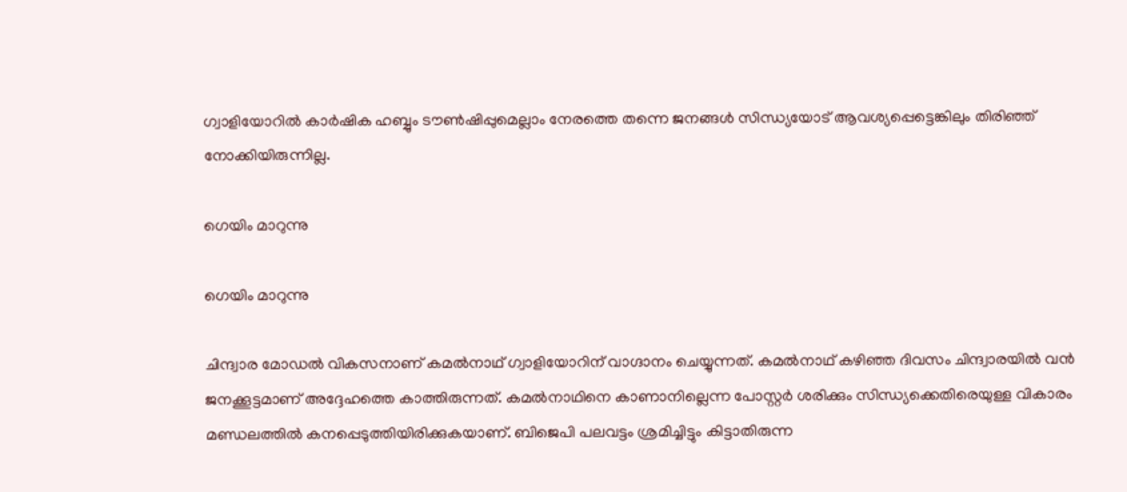ഗ്വാളിയോറില്‍ കാര്‍ഷിക ഹബ്ബും ടൗണ്‍ഷിപ്പുമെല്ലാം നേരത്തെ തന്നെ ജനങ്ങള്‍ സിന്ധ്യയോട് ആവശ്യപ്പെട്ടെങ്കിലും തിരിഞ്ഞ് നോക്കിയിരുന്നില്ല.

ഗെയിം മാറുന്നു

ഗെയിം മാറുന്നു

ചിന്ദ്വാര മോഡല്‍ വികസനാണ് കമല്‍നാഥ് ഗ്വാളിയോറിന് വാഗ്ദാനം ചെയ്യുന്നത്. കമല്‍നാഥ് കഴിഞ്ഞ ദിവസം ചിന്ദ്വാരയില്‍ വന്‍ ജനക്കൂട്ടമാണ് അദ്ദേഹത്തെ കാത്തിരുന്നത്. കമല്‍നാഥിനെ കാണാനില്ലെന്ന പോസ്റ്റര്‍ ശരിക്കും സിന്ധ്യക്കെതിരെയുള്ള വികാരം മണ്ഡലത്തില്‍ കനപ്പെടുത്തിയിരിക്കുകയാണ്. ബിജെപി പലവട്ടം ശ്രമിച്ചിട്ടും കിട്ടാതിരുന്ന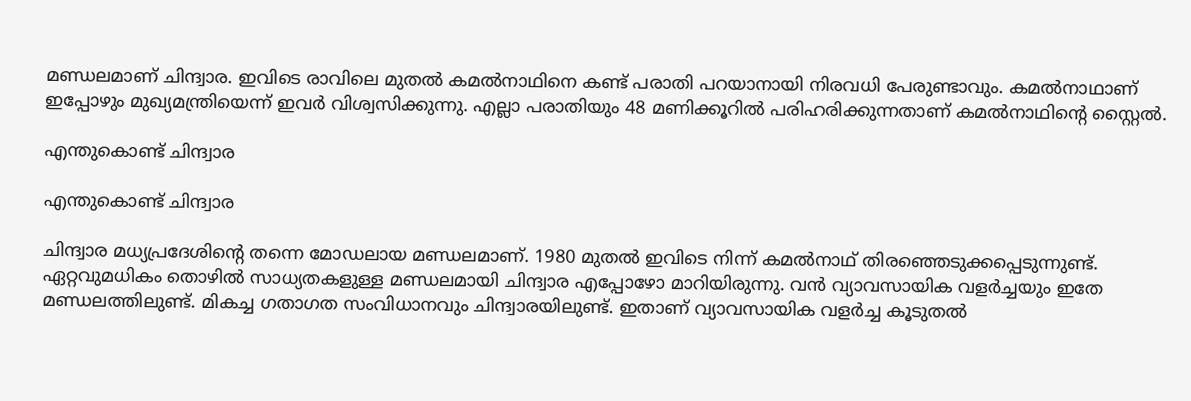മണ്ഡലമാണ് ചിന്ദ്വാര. ഇവിടെ രാവിലെ മുതല്‍ കമല്‍നാഥിനെ കണ്ട് പരാതി പറയാനായി നിരവധി പേരുണ്ടാവും. കമല്‍നാഥാണ് ഇപ്പോഴും മുഖ്യമന്ത്രിയെന്ന് ഇവര്‍ വിശ്വസിക്കുന്നു. എല്ലാ പരാതിയും 48 മണിക്കൂറില്‍ പരിഹരിക്കുന്നതാണ് കമല്‍നാഥിന്റെ സ്റ്റൈല്‍.

എന്തുകൊണ്ട് ചിന്ദ്വാര

എന്തുകൊണ്ട് ചിന്ദ്വാര

ചിന്ദ്വാര മധ്യപ്രദേശിന്റെ തന്നെ മോഡലായ മണ്ഡലമാണ്. 1980 മുതല്‍ ഇവിടെ നിന്ന് കമല്‍നാഥ് തിരഞ്ഞെടുക്കപ്പെടുന്നുണ്ട്. ഏറ്റവുമധികം തൊഴില്‍ സാധ്യതകളുള്ള മണ്ഡലമായി ചിന്ദ്വാര എപ്പോഴോ മാറിയിരുന്നു. വന്‍ വ്യാവസായിക വളര്‍ച്ചയും ഇതേ മണ്ഡലത്തിലുണ്ട്. മികച്ച ഗതാഗത സംവിധാനവും ചിന്ദ്വാരയിലുണ്ട്. ഇതാണ് വ്യാവസായിക വളര്‍ച്ച കൂടുതല്‍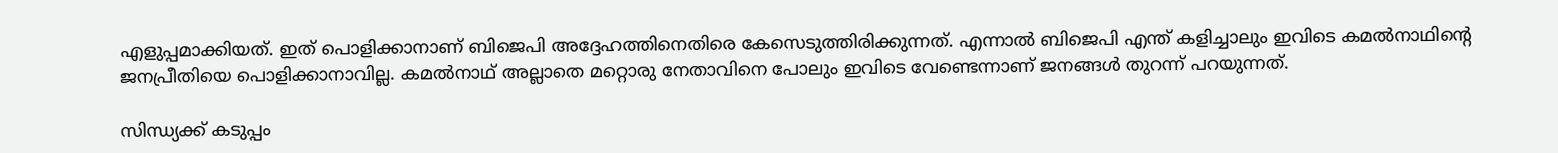എളുപ്പമാക്കിയത്. ഇത് പൊളിക്കാനാണ് ബിജെപി അദ്ദേഹത്തിനെതിരെ കേസെടുത്തിരിക്കുന്നത്. എന്നാല്‍ ബിജെപി എന്ത് കളിച്ചാലും ഇവിടെ കമല്‍നാഥിന്റെ ജനപ്രീതിയെ പൊളിക്കാനാവില്ല. കമല്‍നാഥ് അല്ലാതെ മറ്റൊരു നേതാവിനെ പോലും ഇവിടെ വേണ്ടെന്നാണ് ജനങ്ങള്‍ തുറന്ന് പറയുന്നത്.

സിന്ധ്യക്ക് കടുപ്പം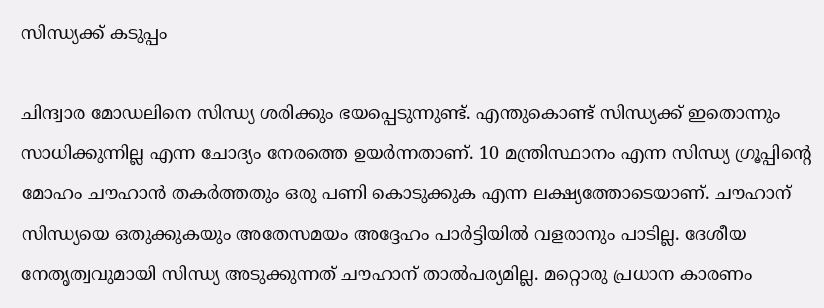സിന്ധ്യക്ക് കടുപ്പം

ചിന്ദ്വാര മോഡലിനെ സിന്ധ്യ ശരിക്കും ഭയപ്പെടുന്നുണ്ട്. എന്തുകൊണ്ട് സിന്ധ്യക്ക് ഇതൊന്നും സാധിക്കുന്നില്ല എന്ന ചോദ്യം നേരത്തെ ഉയര്‍ന്നതാണ്. 10 മന്ത്രിസ്ഥാനം എന്ന സിന്ധ്യ ഗ്രൂപ്പിന്റെ മോഹം ചൗഹാന്‍ തകര്‍ത്തതും ഒരു പണി കൊടുക്കുക എന്ന ലക്ഷ്യത്തോടെയാണ്. ചൗഹാന് സിന്ധ്യയെ ഒതുക്കുകയും അതേസമയം അദ്ദേഹം പാര്‍ട്ടിയില്‍ വളരാനും പാടില്ല. ദേശീയ നേതൃത്വവുമായി സിന്ധ്യ അടുക്കുന്നത് ചൗഹാന് താല്‍പര്യമില്ല. മറ്റൊരു പ്രധാന കാരണം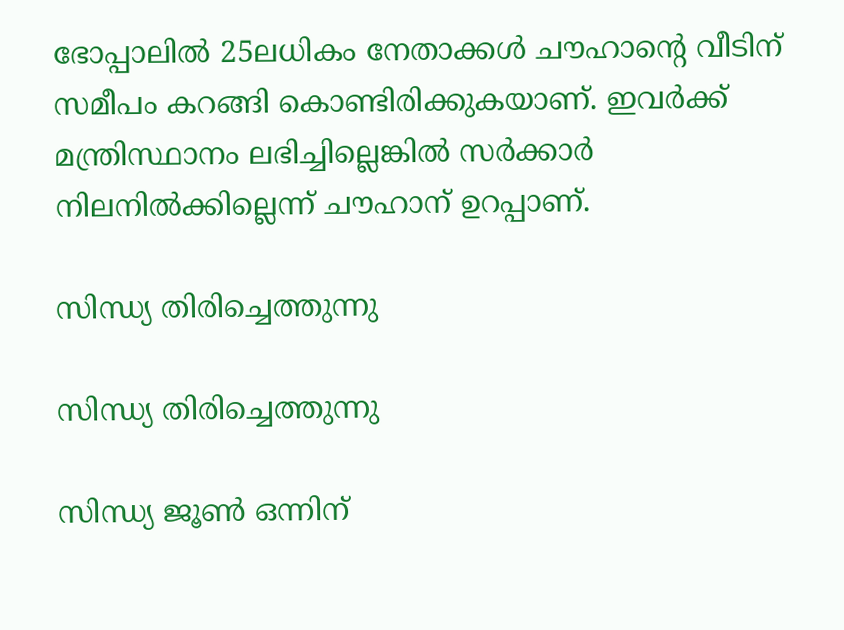ഭോപ്പാലില്‍ 25ലധികം നേതാക്കള്‍ ചൗഹാന്റെ വീടിന് സമീപം കറങ്ങി കൊണ്ടിരിക്കുകയാണ്. ഇവര്‍ക്ക് മന്ത്രിസ്ഥാനം ലഭിച്ചില്ലെങ്കില്‍ സര്‍ക്കാര്‍ നിലനില്‍ക്കില്ലെന്ന് ചൗഹാന് ഉറപ്പാണ്.

സിന്ധ്യ തിരിച്ചെത്തുന്നു

സിന്ധ്യ തിരിച്ചെത്തുന്നു

സിന്ധ്യ ജൂണ്‍ ഒന്നിന്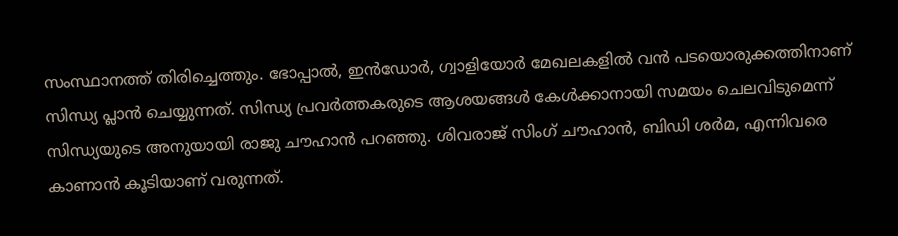സംസ്ഥാനത്ത് തിരിച്ചെത്തും. ഭോപ്പാല്‍, ഇന്‍ഡോര്‍, ഗ്വാളിയോര്‍ മേഖലകളില്‍ വന്‍ പടയൊരുക്കത്തിനാണ് സിന്ധ്യ പ്ലാന്‍ ചെയ്യുന്നത്. സിന്ധ്യ പ്രവര്‍ത്തകരുടെ ആശയങ്ങള്‍ കേള്‍ക്കാനായി സമയം ചെലവിടുമെന്ന് സിന്ധ്യയുടെ അനുയായി രാജു ചൗഹാന്‍ പറഞ്ഞു. ശിവരാജ് സിംഗ് ചൗഹാന്‍, ബിഡി ശര്‍മ, എന്നിവരെ കാണാന്‍ കൂടിയാണ് വരുന്നത്.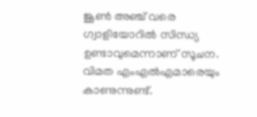ജൂണ്‍ അഞ്ച് വരെ ഗ്വാളിയോറില്‍ സിന്ധ്യ ഉണ്ടാവുമെന്നാണ് സൂചന. വിമത എംഎല്‍എമാരെയും കാണുന്നുണ്ട്.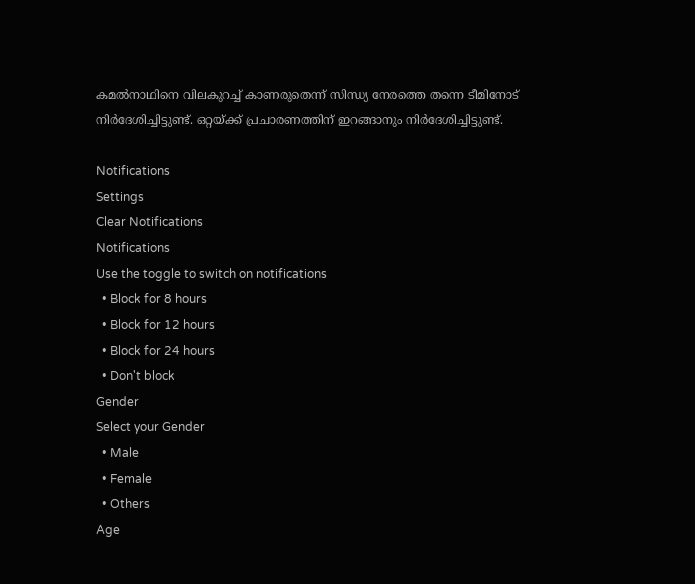കമല്‍നാഥിനെ വിലകുറച്ച് കാണരുതെന്ന് സിന്ധ്യ നേരത്തെ തന്നെ ടീമിനോട് നിര്‍ദേശിച്ചിട്ടുണ്ട്. ഒറ്റയ്ക്ക് പ്രചാരണത്തിന് ഇറങ്ങാനും നിര്‍ദേശിച്ചിട്ടുണ്ട്.

Notifications
Settings
Clear Notifications
Notifications
Use the toggle to switch on notifications
  • Block for 8 hours
  • Block for 12 hours
  • Block for 24 hours
  • Don't block
Gender
Select your Gender
  • Male
  • Female
  • Others
Age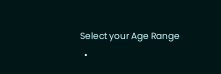Select your Age Range
  •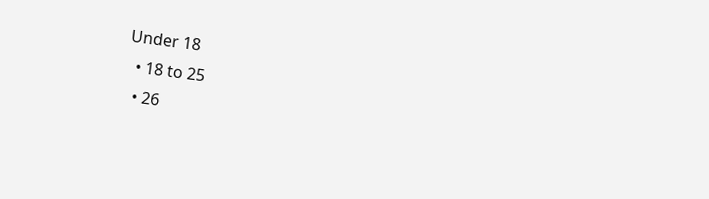Under 18
  • 18 to 25
  • 26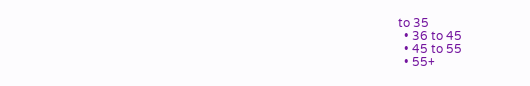to 35
  • 36 to 45
  • 45 to 55
  • 55+